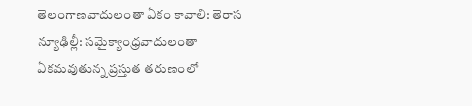తెలంగాణవాదులంతా ఏకం కావాలి: తెరాస
న్యూఢిల్లీ: సమైక్యాంధ్రవాదులంతా ఏకమవుతున్న ప్రస్తుత తరుణంలో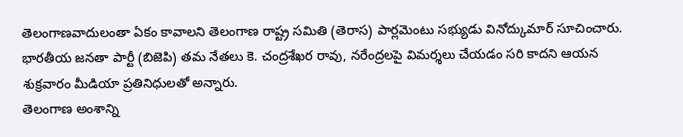తెలంగాణవాదులంతా ఏకం కావాలని తెలంగాణ రాష్ట్ర సమితి (తెరాస) పార్లమెంటు సభ్యుడు వినోద్కుమార్ సూచించారు. భారతీయ జనతా పార్టీ (బిజెపి) తమ నేతలు కె. చంద్రశేఖర రావు, నరేంద్రలపై విమర్శలు చేయడం సరి కాదని ఆయన శుక్రవారం మీడియా ప్రతినిధులతో అన్నారు.
తెలంగాణ అంశాన్ని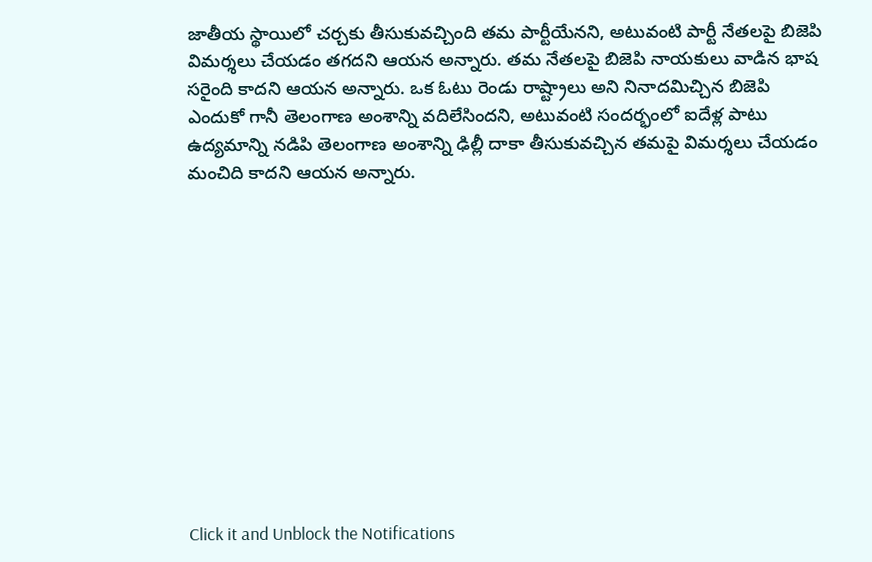జాతీయ స్థాయిలో చర్చకు తీసుకువచ్చింది తమ పార్టీయేనని, అటువంటి పార్టీ నేతలపై బిజెపి విమర్శలు చేయడం తగదని ఆయన అన్నారు. తమ నేతలపై బిజెపి నాయకులు వాడిన భాష సరైంది కాదని ఆయన అన్నారు. ఒక ఓటు రెండు రాష్ట్రాలు అని నినాదమిచ్చిన బిజెపి ఎందుకో గానీ తెలంగాణ అంశాన్ని వదిలేసిందని, అటువంటి సందర్భంలో ఐదేళ్ల పాటు ఉద్యమాన్ని నడిపి తెలంగాణ అంశాన్ని ఢిల్లీ దాకా తీసుకువచ్చిన తమపై విమర్శలు చేయడం మంచిది కాదని ఆయన అన్నారు.












Click it and Unblock the Notifications